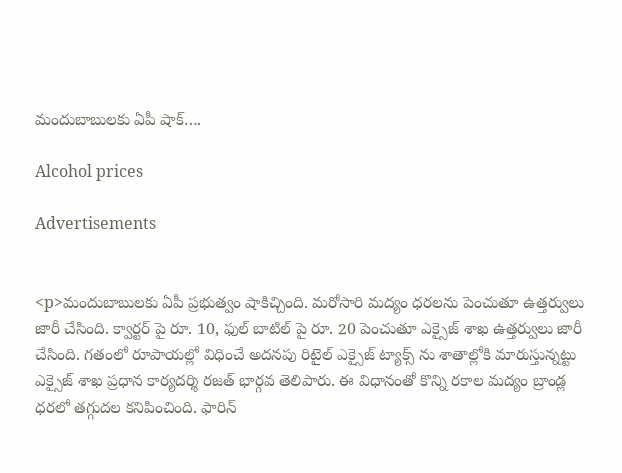మందుబాబులకు ఏపీ షాక్….

Alcohol prices

Advertisements


<p>మందుబాబులకు ఏపీ ప్రభుత్వం షాకిచ్చింది. మరోసారి మద్యం ధరలను పెంచుతూ ఉత్తర్వులు జారీ చేసింది. క్వార్టర్ పై రూ. 10, ఫుల్ బాటిల్ పై రూ. 20 పెంచుతూ ఎక్సైజ్ శాఖ ఉత్తర్వులు జారీ చేసింది. గతంలో రూపాయల్లో విధించే అదనపు రిటైల్ ఎక్సైజ్ ట్యాక్స్ ను శాతాల్లోకి మారుస్తున్నట్టు ఎక్సైజ్ శాఖ ప్రధాన కార్యదర్శి రజత్ భార్గవ తెలిపారు. ఈ విధానంతో కొన్ని రకాల మద్యం బ్రాండ్ల ధరలో తగ్గుదల కనిపించింది. ఫారిన్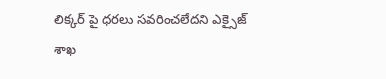లిక్కర్ పై ధరలు సవరించలేదని ఎక్సైజ్ శాఖ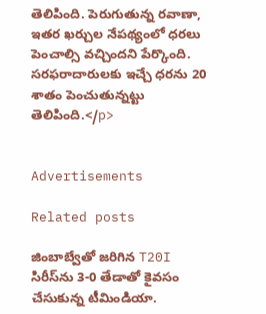తెలిపింది. పెరుగుతున్న రవాణా, ఇతర ఖర్చుల నేపథ్యంలో ధరలు పెంచాల్సి వచ్చిందని పేర్కొంది. సరఫరాదారులకు ఇచ్చే ధరను 20 శాతం పెంచుతున్నట్టు తెలిపింది.</p>


Advertisements

Related posts

జింబాబ్వేతో జరిగిన T20I సిరీస్‌ను 3-0 తేడాతో కైవసం చేసుకున్న టీమిండియా.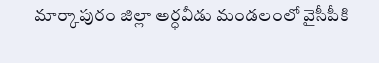మార్కాపురం జిల్లా అర్ధవీడు మండలంలో వైసీపీకి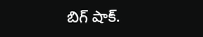బిగ్ షాక్.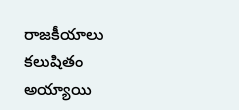రాజకీయాలు కలుషితం అయ్యాయి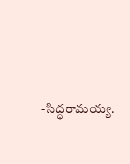-సిద్ధరామయ్య.